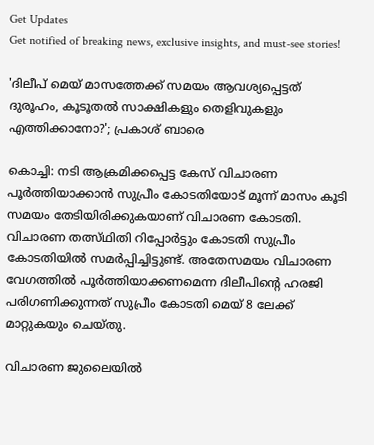Get Updates
Get notified of breaking news, exclusive insights, and must-see stories!

'ദിലീപ് മെയ് മാസത്തേക്ക് സമയം ആവശ്യപ്പെട്ടത് ദുരൂഹം, കൂടൂതൽ സാക്ഷികളും തെളിവുകളും എത്തിക്കാനോ?'; പ്രകാശ് ബാരെ

കൊച്ചി: നടി ആക്രമിക്കപ്പെട്ട കേസ് വിചാരണ പൂർത്തിയാക്കാൻ സുപ്രീം കോടതിയോട് മൂന്ന് മാസം കൂടി സമയം തേടിയിരിക്കുകയാണ് വിചാരണ കോടതി. വിചാരണ തത്സ്ഥിതി റിപ്പോർട്ടും കോടതി സുപ്രീം കോടതിയിൽ സമർപ്പിച്ചിട്ടുണ്ട്. അതേസമയം വിചാരണ വേഗത്തിൽ പൂർത്തിയാക്കണമെന്ന ദിലീപിന്റെ ഹരജി പരിഗണിക്കുന്നത് സുപ്രീം കോടതി മെയ് 8 ലേക്ക് മാറ്റുകയും ചെയ്തു.

വിചാരണ ജുലൈയിൽ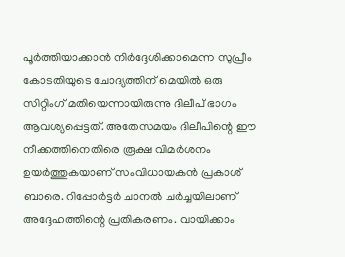പൂർത്തിയാക്കാൻ നിർദ്ദേശിക്കാമെന്ന സുപ്രീം കോടതിയുടെ ചോദ്യത്തിന് മെയിൽ ഒരു സിറ്റിംഗ് മതിയെന്നായിരുന്നു ദിലീപ് ഭാഗം ആവശ്യപ്പെട്ടത്. അതേസമയം ദിലീപിന്റെ ഈ നീക്കത്തിനെതിരെ രൂക്ഷ വിമർശനം ഉയർത്തുകയാണ് സംവിധായകൻ പ്രകാശ് ബാരെ. റിപ്പോർട്ടർ ചാനൽ ചർച്ചയിലാണ് അദ്ദേഹത്തിന്റെ പ്രതികരണം. വായിക്കാം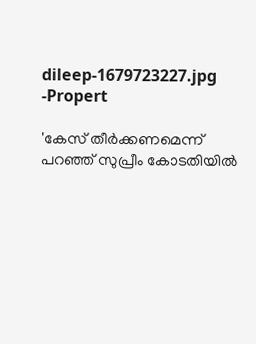dileep-1679723227.jpg -Propert

'കേസ് തീർക്കണമെന്ന് പറഞ്ഞ് സുപ്രീം കോടതിയിൽ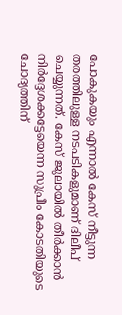പോകുകയും എന്നാൽ കേസ് നീട്ടുന്ന തരത്തിലുള്ള നടപടികളുമാണ് ദിലീപ് ചെയ്യുന്നത്. കേസ് ജുലായിൽ തീർക്കാൻ നിർദ്ദേശക്കട്ടേയെന്ന സുപ്രീം കോടതിയുടെ ചോദ്യത്തിന്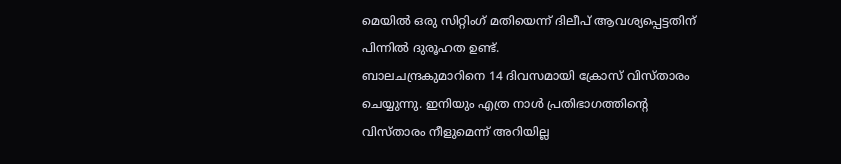മെയിൽ ഒരു സിറ്റിംഗ് മതിയെന്ന് ദിലീപ് ആവശ്യപ്പെട്ടതിന് പിന്നിൽ ദുരൂഹത ഉണ്ട്.
ബാലചന്ദ്രകുമാറിനെ 14 ദിവസമായി ക്രോസ് വിസ്താരം ചെയ്യുന്നു. ഇനിയും എത്ര നാൾ പ്രതിഭാഗത്തിന്റെ വിസ്താരം നീളുമെന്ന് അറിയില്ല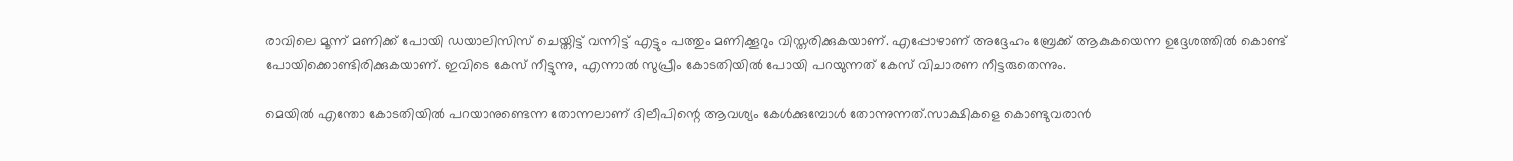രാവിലെ മൂന്ന് മണിക്ക് പോയി ഡയാലിസിസ് ചെയ്തിട്ട് വന്നിട്ട് എട്ടും പത്തും മണിക്കൂറും വിസ്തരിക്കുകയാണ്. എപ്പോഴാണ് അദ്ദേഹം ബ്രേക്ക് ആകുകയെന്ന ഉദ്ദേശത്തിൽ കൊണ്ട് പോയിക്കൊണ്ടിരിക്കുകയാണ്. ഇവിടെ കേസ് നീട്ടുന്നു, എന്നാൽ സുപ്രീം കോടതിയിൽ പോയി പറയുന്നത് കേസ് വിചാരണ നീട്ടരുതെന്നും.

മെയിൽ എന്തോ കോടതിയിൽ പറയാനുണ്ടെന്ന തോന്നലാണ് ദിലീപിന്റെ ആവശ്യം കേൾക്കുമ്പോൾ തോന്നുന്നത്.സാക്ഷികളെ കൊണ്ടുവരാൻ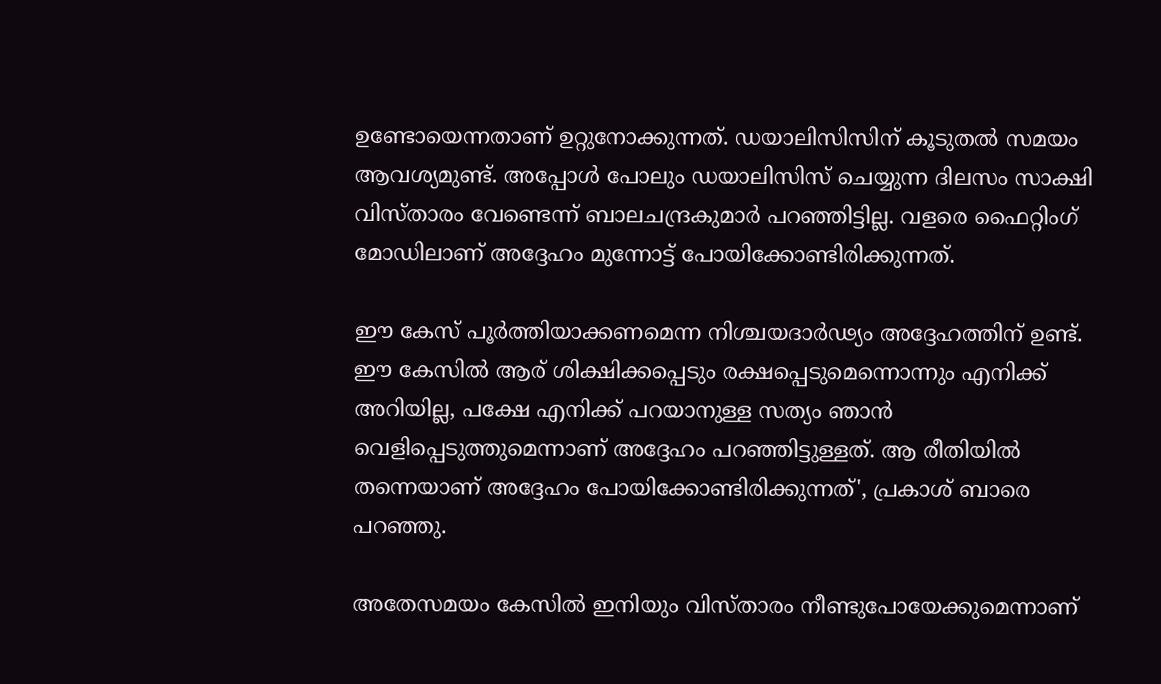ഉണ്ടോയെന്നതാണ് ഉറ്റുനോക്കുന്നത്. ഡയാലിസിസിന് കൂടുതൽ സമയം ആവശ്യമുണ്ട്. അപ്പോൾ പോലും ഡയാലിസിസ് ചെയ്യുന്ന ദിലസം സാക്ഷി വിസ്താരം വേണ്ടെന്ന് ബാലചന്ദ്രകുമാർ പറഞ്ഞിട്ടില്ല. വളരെ ഫൈറ്റിംഗ് മോഡിലാണ് അദ്ദേഹം മുന്നോട്ട് പോയിക്കോണ്ടിരിക്കുന്നത്.

ഈ കേസ് പൂർത്തിയാക്കണമെന്ന നിശ്ചയദാർഢ്യം അദ്ദേഹത്തിന് ഉണ്ട്. ഈ കേസിൽ ആര് ശിക്ഷിക്കപ്പെടും രക്ഷപ്പെടുമെന്നൊന്നും എനിക്ക് അറിയില്ല, പക്ഷേ എനിക്ക് പറയാനുള്ള സത്യം ഞാൻ വെളിപ്പെടുത്തുമെന്നാണ് അദ്ദേഹം പറഞ്ഞിട്ടുള്ളത്. ആ രീതിയിൽ തന്നെയാണ് അദ്ദേഹം പോയിക്കോണ്ടിരിക്കുന്നത്', പ്രകാശ് ബാരെ പറഞ്ഞു.

അതേസമയം കേസിൽ ഇനിയും വിസ്താരം നീണ്ടുപോയേക്കുമെന്നാണ്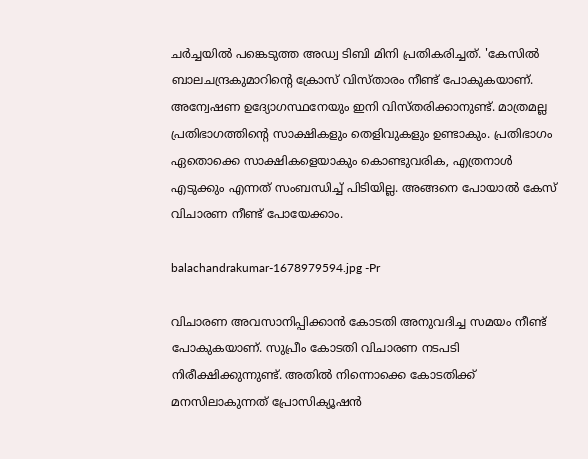ചർച്ചയിൽ പങ്കെടുത്ത അഡ്വ ടിബി മിനി പ്രതികരിച്ചത്. 'കേസിൽ ബാലചന്ദ്രകുമാറിന്റെ ക്രോസ് വിസ്താരം നീണ്ട് പോകുകയാണ്. അന്വേഷണ ഉദ്യോഗസ്ഥനേയും ഇനി വിസ്തരിക്കാനുണ്ട്. മാത്രമല്ല പ്രതിഭാഗത്തിന്റെ സാക്ഷികളും തെളിവുകളും ഉണ്ടാകും. പ്രതിഭാഗം ഏതൊക്കെ സാക്ഷികളെയാകും കൊണ്ടുവരിക, എത്രനാൾ എടുക്കും എന്നത് സംബന്ധിച്ച് പിടിയില്ല. അങ്ങനെ പോയാൽ കേസ് വിചാരണ നീണ്ട് പോയേക്കാം.

balachandrakumar-1678979594.jpg -Pr

വിചാരണ അവസാനിപ്പിക്കാൻ കോടതി അനുവദിച്ച സമയം നീണ്ട് പോകുകയാണ്. സുപ്രീം കോടതി വിചാരണ നടപടി നിരീക്ഷിക്കുന്നുണ്ട്. അതിൽ നിന്നൊക്കെ കോടതിക്ക് മനസിലാകുന്നത് പ്രോസിക്യൂഷൻ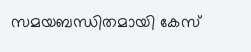സമയബന്ധിതമായി കേസ്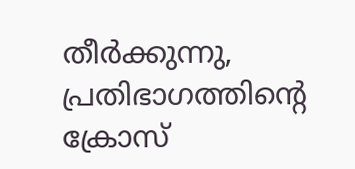തീർക്കുന്നു, പ്രതിഭാഗത്തിന്റെ ക്രോസ്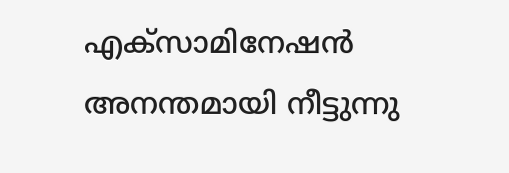എക്സാമിനേഷൻ അനന്തമായി നീട്ടുന്നു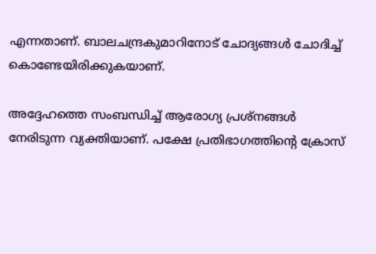എന്നതാണ്. ബാലചന്ദ്രകുമാറിനോട് ചോദ്യങ്ങൾ ചോദിച്ച് കൊണ്ടേയിരിക്കുകയാണ്.

അദ്ദേഹത്തെ സംബന്ധിച്ച് ആരോഗ്യ പ്രശ്നങ്ങൾ നേരിടുന്ന വ്യക്തിയാണ്. പക്ഷേ പ്രതിഭാഗത്തിന്റെ ക്രോസ്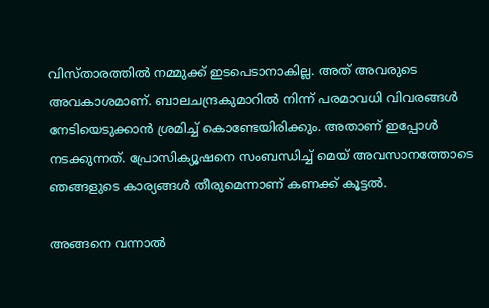വിസ്താരത്തിൽ നമ്മുക്ക് ഇടപെടാനാകില്ല. അത് അവരുടെ അവകാശമാണ്. ബാലചന്ദ്രകുമാറിൽ നിന്ന് പരമാവധി വിവരങ്ങൾ നേടിയെടുക്കാൻ ശ്രമിച്ച് കൊണ്ടേയിരിക്കും. അതാണ് ഇപ്പോൾ നടക്കുന്നത്. പ്രോസിക്യൂഷനെ സംബന്ധിച്ച് മെയ് അവസാനത്തോടെ ഞങ്ങളുടെ കാര്യങ്ങൾ തീരുമെന്നാണ് കണക്ക് കൂട്ടൽ.

അങ്ങനെ വന്നാൽ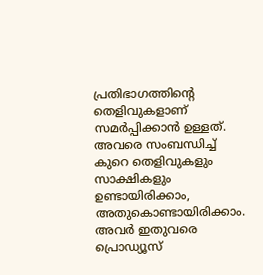പ്രതിഭാഗത്തിന്റെ തെളിവുകളാണ് സമർപ്പിക്കാൻ ഉള്ളത്. അവരെ സംബന്ധിച്ച് കുറെ തെളിവുകളും സാക്ഷികളും ഉണ്ടായിരിക്കാം, അതുകൊണ്ടായിരിക്കാം. അവർ ഇതുവരെ പ്രൊഡ്യൂസ്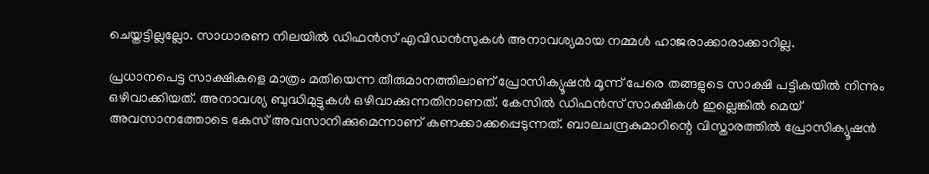ചെയ്തട്ടില്ലല്ലോ. സാധാരണ നിലയിൽ ഡിഫൻസ് എവിഡൻസുകൾ അനാവശ്യമായ നമ്മൾ ഹാജരാക്കാരാക്കാറില്ല.

പ്രധാനപെട്ട സാക്ഷികളെ മാത്രം മതിയെന്ന തീരുമാനത്തിലാണ് പ്രോസിക്യൂഷൻ മൂന്ന് പേരെ തങ്ങളുടെ സാക്ഷി പട്ടികയിൽ നിന്നും ഒഴിവാക്കിയത്. അനാവശ്യ ബുദ്ധിമുട്ടുകൾ ഒഴിവാക്കുന്നതിനാണത്. കേസിൽ ഡിഫൻസ് സാക്ഷികൾ ഇല്ലെങ്കിൽ മെയ് അവസാനത്തോടെ കേസ് അവസാനിക്കുമെന്നാണ് കണക്കാക്കപ്പെടുന്നത്. ബാലചന്ദ്രകുമാറിന്റെ വിസ്താരത്തിൽ പ്രോസിക്യൂഷൻ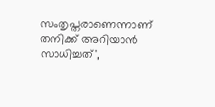സംതൃപ്തരാണെന്നാണ് തനിക്ക് അറിയാൻ സാധിച്ചത്',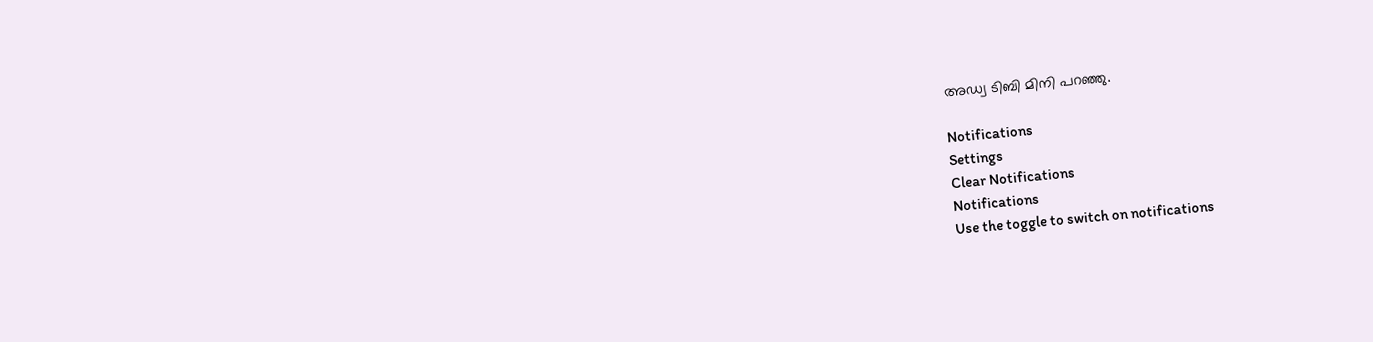അഡ്വ ടിബി മിനി പറഞ്ഞു.

Notifications
Settings
Clear Notifications
Notifications
Use the toggle to switch on notifications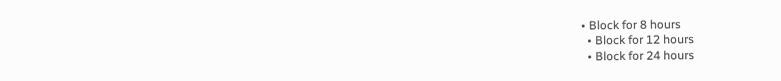• Block for 8 hours
  • Block for 12 hours
  • Block for 24 hours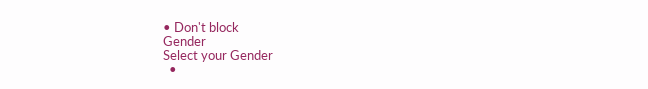• Don't block
Gender
Select your Gender
  •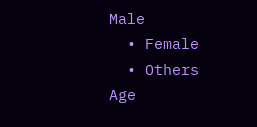Male
  • Female
  • Others
Age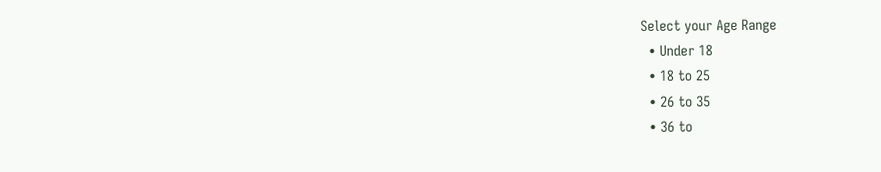Select your Age Range
  • Under 18
  • 18 to 25
  • 26 to 35
  • 36 to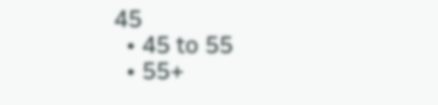45
  • 45 to 55
  • 55+